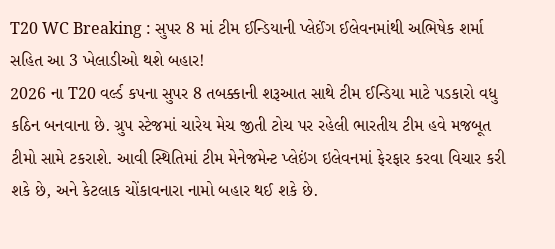T20 WC Breaking : સુપર 8 માં ટીમ ઈન્ડિયાની પ્લેઈંગ ઈલેવનમાંથી અભિષેક શર્મા સહિત આ 3 ખેલાડીઓ થશે બહાર!
2026 ના T20 વર્લ્ડ કપના સુપર 8 તબક્કાની શરૂઆત સાથે ટીમ ઈન્ડિયા માટે પડકારો વધુ કઠિન બનવાના છે. ગ્રુપ સ્ટેજમાં ચારેય મેચ જીતી ટોચ પર રહેલી ભારતીય ટીમ હવે મજબૂત ટીમો સામે ટકરાશે. આવી સ્થિતિમાં ટીમ મેનેજમેન્ટ પ્લેઇંગ ઇલેવનમાં ફેરફાર કરવા વિચાર કરી શકે છે, અને કેટલાક ચોંકાવનારા નામો બહાર થઈ શકે છે.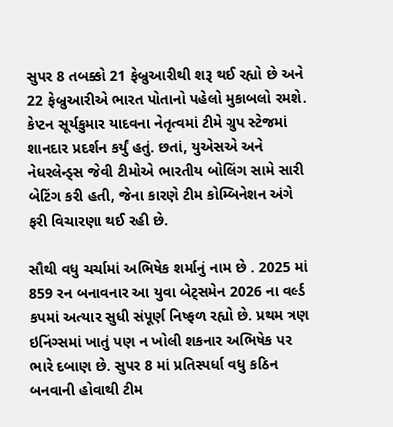સુપર 8 તબક્કો 21 ફેબ્રુઆરીથી શરૂ થઈ રહ્યો છે અને 22 ફેબ્રુઆરીએ ભારત પોતાનો પહેલો મુકાબલો રમશે. કેપ્ટન સૂર્યકુમાર યાદવના નેતૃત્વમાં ટીમે ગ્રુપ સ્ટેજમાં શાનદાર પ્રદર્શન કર્યું હતું. છતાં, યુએસએ અને નેધરલેન્ડ્સ જેવી ટીમોએ ભારતીય બોલિંગ સામે સારી બેટિંગ કરી હતી, જેના કારણે ટીમ કોમ્બિનેશન અંગે ફરી વિચારણા થઈ રહી છે.

સૌથી વધુ ચર્ચામાં અભિષેક શર્માનું નામ છે . 2025 માં 859 રન બનાવનાર આ યુવા બેટ્સમેન 2026 ના વર્લ્ડ કપમાં અત્યાર સુધી સંપૂર્ણ નિષ્ફળ રહ્યો છે. પ્રથમ ત્રણ ઇનિંગ્સમાં ખાતું પણ ન ખોલી શકનાર અભિષેક પર ભારે દબાણ છે. સુપર 8 માં પ્રતિસ્પર્ધા વધુ કઠિન બનવાની હોવાથી ટીમ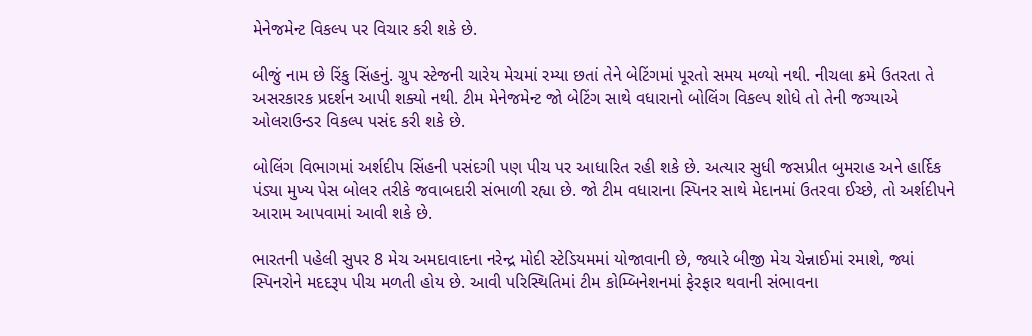મેનેજમેન્ટ વિકલ્પ પર વિચાર કરી શકે છે.

બીજું નામ છે રિંકુ સિંહનું. ગ્રુપ સ્ટેજની ચારેય મેચમાં રમ્યા છતાં તેને બેટિંગમાં પૂરતો સમય મળ્યો નથી. નીચલા ક્રમે ઉતરતા તે અસરકારક પ્રદર્શન આપી શક્યો નથી. ટીમ મેનેજમેન્ટ જો બેટિંગ સાથે વધારાનો બોલિંગ વિકલ્પ શોધે તો તેની જગ્યાએ ઓલરાઉન્ડર વિકલ્પ પસંદ કરી શકે છે.

બોલિંગ વિભાગમાં અર્શદીપ સિંહની પસંદગી પણ પીચ પર આધારિત રહી શકે છે. અત્યાર સુધી જસપ્રીત બુમરાહ અને હાર્દિક પંડ્યા મુખ્ય પેસ બોલર તરીકે જવાબદારી સંભાળી રહ્યા છે. જો ટીમ વધારાના સ્પિનર સાથે મેદાનમાં ઉતરવા ઈચ્છે, તો અર્શદીપને આરામ આપવામાં આવી શકે છે.

ભારતની પહેલી સુપર 8 મેચ અમદાવાદના નરેન્દ્ર મોદી સ્ટેડિયમમાં યોજાવાની છે, જ્યારે બીજી મેચ ચેન્નાઈમાં રમાશે, જ્યાં સ્પિનરોને મદદરૂપ પીચ મળતી હોય છે. આવી પરિસ્થિતિમાં ટીમ કોમ્બિનેશનમાં ફેરફાર થવાની સંભાવના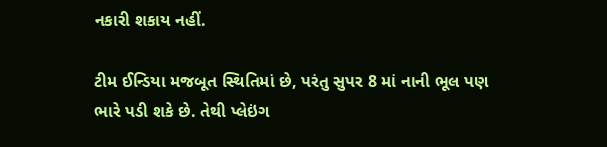નકારી શકાય નહીં.

ટીમ ઈન્ડિયા મજબૂત સ્થિતિમાં છે, પરંતુ સુપર 8 માં નાની ભૂલ પણ ભારે પડી શકે છે. તેથી પ્લેઇંગ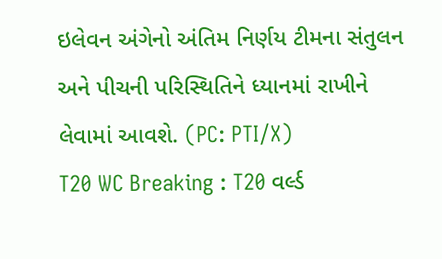ઇલેવન અંગેનો અંતિમ નિર્ણય ટીમના સંતુલન અને પીચની પરિસ્થિતિને ધ્યાનમાં રાખીને લેવામાં આવશે. (PC: PTI/X)
T20 WC Breaking : T20 વર્લ્ડ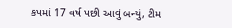કપમાં 17 વર્ષ પછી આવું બન્યું, ટીમ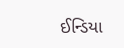ઈન્ડિયા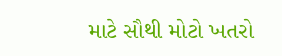માટે સૌથી મોટો ખતરો